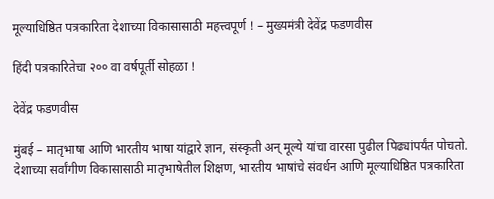मूल्याधिष्ठित पत्रकारिता देशाच्या विकासासाठी महत्त्वपूर्ण ! – मुख्यमंत्री देवेंद्र फडणवीस

हिंदी पत्रकारितेचा २०० वा वर्षपूर्ती सोहळा !

देवेंद्र फडणवीस

मुंबई – मातृभाषा आणि भारतीय भाषा यांद्वारे ज्ञान, संस्कृती अन् मूल्ये यांचा वारसा पुढील पिढ्यांपर्यंत पोचतो. देशाच्या सर्वांगीण विकासासाठी मातृभाषेतील शिक्षण, भारतीय भाषांचे संवर्धन आणि मूल्याधिष्ठित पत्रकारिता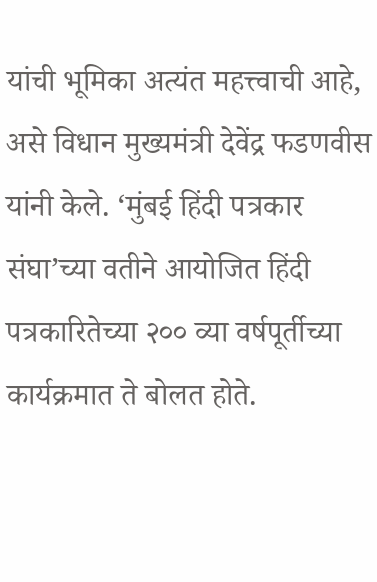यांची भूमिका अत्यंत महत्त्वाची आहे, असे विधान मुख्यमंत्री देवेंद्र फडणवीस यांनी केले. ‘मुंबई हिंदी पत्रकार संघा’च्या वतीने आयोजित हिंदी पत्रकारितेच्या २०० व्या वर्षपूर्तीच्या कार्यक्रमात ते बोलत होते.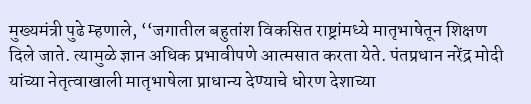मुख्यमंत्री पुढे म्हणाले, ‘‘जगातील बहुतांश विकसित राष्ट्रांमध्ये मातृभाषेतून शिक्षण दिले जाते. त्यामुळे ज्ञान अधिक प्रभावीपणे आत्मसात करता येते. पंतप्रधान नरेंद्र मोदी यांच्या नेतृत्वाखाली मातृभाषेला प्राधान्य देण्याचे धोरण देशाच्या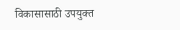विकासासाठी उपयुक्त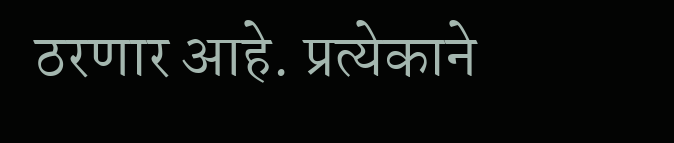ठरणार आहे. प्रत्येकाने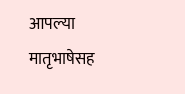आपल्या मातृभाषेसह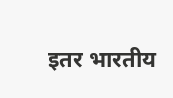इतर भारतीय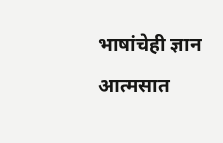भाषांचेही ज्ञान आत्मसात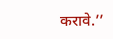करावे.’’